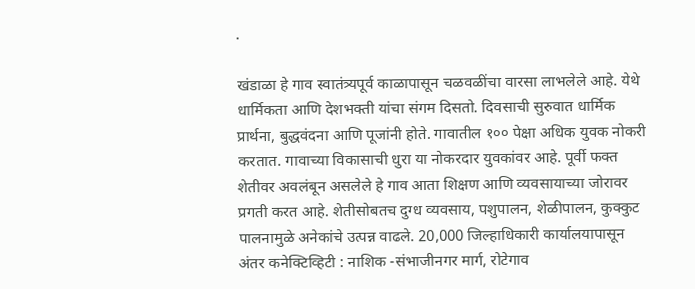.

खंडाळा हे गाव स्वातंत्र्यपूर्व काळापासून चळवळींचा वारसा लाभलेले आहे. येथे धार्मिकता आणि देशभक्ती यांचा संगम दिसतो. दिवसाची सुरुवात धार्मिक प्रार्थना, बुद्धवंदना आणि पूजांनी होते. गावातील १०० पेक्षा अधिक युवक नोकरी करतात. गावाच्या विकासाची धुरा या नोकरदार युवकांवर आहे. पूर्वी फक्त शेतीवर अवलंबून असलेले हे गाव आता शिक्षण आणि व्यवसायाच्या जोरावर प्रगती करत आहे. शेतीसोबतच दुग्ध व्यवसाय, पशुपालन, शेळीपालन, कुक्कुट पालनामुळे अनेकांचे उत्पन्न वाढले. 20,000 जिल्हाधिकारी कार्यालयापासून अंतर कनेक्टिव्हिटी : नाशिक -संभाजीनगर मार्ग, रोटेगाव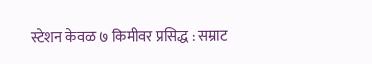स्टेशन केवळ ७ किमीवर प्रसिद्ध : सम्राट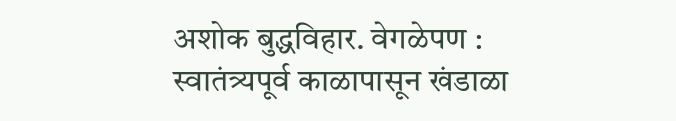अशोक बुद्धविहार. वेगळेपण : स्वातंत्र्यपूर्व काळापासून खंडाळा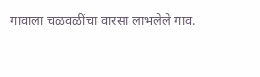गावाला चळवळींचा वारसा लाभलेले गाव.